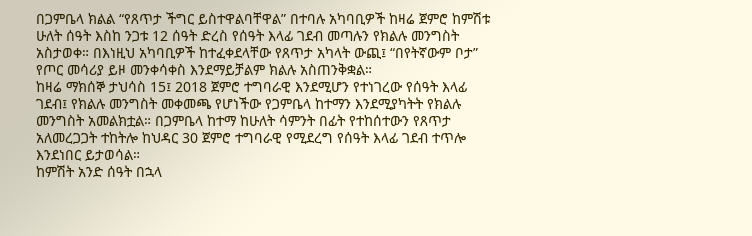በጋምቤላ ክልል “የጸጥታ ችግር ይስተዋልባቸዋል” በተባሉ አካባቢዎች ከዛሬ ጀምሮ ከምሽቱ ሁለት ሰዓት እስከ ንጋቱ 12 ሰዓት ድረስ የሰዓት እላፊ ገደብ መጣሉን የክልሉ መንግስት አስታወቀ። በእነዚህ አካባቢዎች ከተፈቀደላቸው የጸጥታ አካላት ውጪ፤ “በየትኛውም ቦታ” የጦር መሳሪያ ይዞ መንቀሳቀስ እንደማይቻልም ክልሉ አስጠንቅቋል።
ከዛሬ ማክሰኞ ታህሳስ 15፤ 2018 ጀምሮ ተግባራዊ እንደሚሆን የተነገረው የሰዓት እላፊ ገደብ፤ የክልሉ መንግስት መቀመጫ የሆነችው የጋምቤላ ከተማን እንደሚያካትት የክልሉ መንግስት አመልክቷል። በጋምቤላ ከተማ ከሁለት ሳምንት በፊት የተከሰተውን የጸጥታ አለመረጋጋት ተከትሎ ከህዳር 30 ጀምሮ ተግባራዊ የሚደረግ የሰዓት እላፊ ገደብ ተጥሎ እንደነበር ይታወሳል።
ከምሽት አንድ ሰዓት በኋላ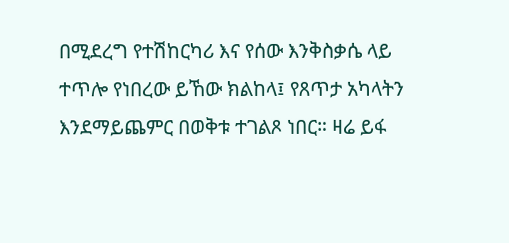በሚደረግ የተሽከርካሪ እና የሰው እንቅስቃሴ ላይ ተጥሎ የነበረው ይኸው ክልከላ፤ የጸጥታ አካላትን እንደማይጨምር በወቅቱ ተገልጾ ነበር። ዛሬ ይፋ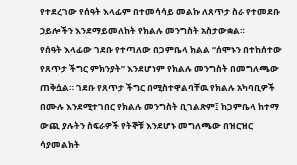የተደረገው የሰዓት እላፊም በተመሳሳይ መልኩ ለጸጥታ ስራ የተመደቡ ኃይሎችን እንደማይመለከት የክልሉ መንግስት አስታውቋል።
የሰዓት እላፊው ገደቡ የተጣለው በጋምቤላ ክልል “ሰሞኑን በተከሰተው የጸጥታ ችግር ምክንያት” እንደሆነም የክልሉ መንግስት በመግለጫው ጠቅሷል። ገደቡ የጸጥታ ችግር በሚስተዋልባቸዉ የክልሉ አካባቢዎች በሙሉ እንደሚተገበር የክልሉ መንግስት ቢገልጽም፤ ከጋምቤላ ከተማ ውጪ ያሉትን ስፍራዎች የትኞቹ እንደሆኑ መግለጫው በዝርዝር ሳያመልክት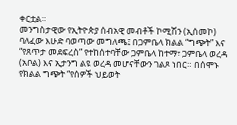ቀርቷል።
መንግስታዊው የኢትዮጵያ ሰብአዊ መብቶች ኮሚሽን (ኢሰመኮ) ባለፈው እሁድ ባወጣው መግለጫ፤ በጋምቤላ ክልል “ግጭት” እና “የጸጥታ መደፍረስ” የተከሰተባቸው ጋምቤላ ከተማ፣ ጋምቤላ ወረዳ (አቦል) እና ኢታንግ ልዩ ወረዳ መሆናቸውን ገልጾ ነበር። በሰሞኑ የክልል ግጭት “የሰዎች ህይወት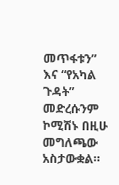መጥፋቱን” እና “የአካል ጉዳት” መድረሱንም ኮሚሽኑ በዚሁ መግለጫው አስታውቋል።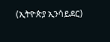(ኢትዮጵያ ኢንሳይደር)